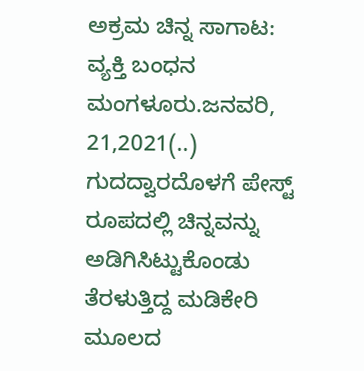ಅಕ್ರಮ ಚಿನ್ನ ಸಾಗಾಟ: ವ್ಯಕ್ತಿ ಬಂಧನ ಮಂಗಳೂರು.ಜನವರಿ, 21,2021(..) ಗುದದ್ವಾರದೊಳಗೆ ಪೇಸ್ಟ್ ರೂಪದಲ್ಲಿ ಚಿನ್ನವನ್ನು ಅಡಿಗಿಸಿಟ್ಟುಕೊಂಡು ತೆರಳುತ್ತಿದ್ದ ಮಡಿಕೇರಿ ಮೂಲದ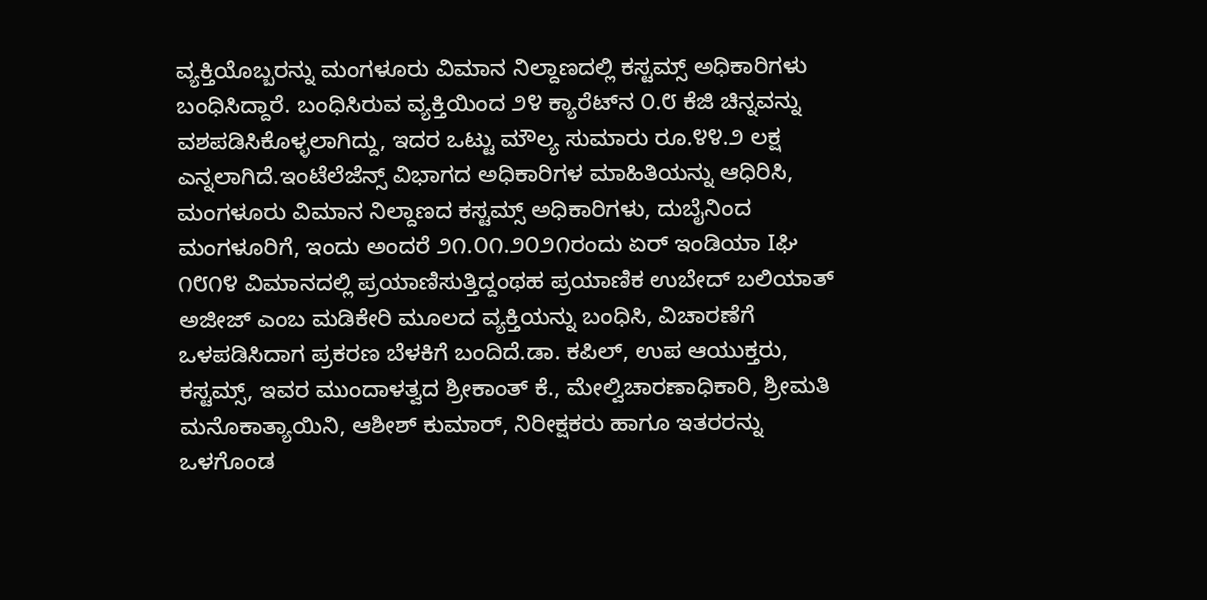ವ್ಯಕ್ತಿಯೊಬ್ಬರನ್ನು ಮಂಗಳೂರು ವಿಮಾನ ನಿಲ್ದಾಣದಲ್ಲಿ ಕಸ್ಟಮ್ಸ್ ಅಧಿಕಾರಿಗಳು ಬಂಧಿಸಿದ್ದಾರೆ. ಬಂಧಿಸಿರುವ ವ್ಯಕ್ತಿಯಿಂದ ೨೪ ಕ್ಯಾರೆಟ್‌ನ ೦.೮ ಕೆಜಿ ಚಿನ್ನವನ್ನು ವಶಪಡಿಸಿಕೊಳ್ಳಲಾಗಿದ್ದು, ಇದರ ಒಟ್ಟು ಮೌಲ್ಯ ಸುಮಾರು ರೂ.೪೪.೨ ಲಕ್ಷ ಎನ್ನಲಾಗಿದೆ.ಇಂಟೆಲೆಜೆನ್ಸ್ ವಿಭಾಗದ ಅಧಿಕಾರಿಗಳ ಮಾಹಿತಿಯನ್ನು ಆಧಿರಿಸಿ, ಮಂಗಳೂರು ವಿಮಾನ ನಿಲ್ದಾಣದ ಕಸ್ಟಮ್ಸ್ ಅಧಿಕಾರಿಗಳು, ದುಬೈನಿಂದ ಮಂಗಳೂರಿಗೆ, ಇಂದು ಅಂದರೆ ೨೧.೦೧.೨೦೨೧ರಂದು ಏರ್ ಇಂಡಿಯಾ Iಘಿ ೧೮೧೪ ವಿಮಾನದಲ್ಲಿ ಪ್ರಯಾಣಿಸುತ್ತಿದ್ದಂಥಹ ಪ್ರಯಾಣಿಕ ಉಬೇದ್ ಬಲಿಯಾತ್ ಅಜೀಜ್ ಎಂಬ ಮಡಿಕೇರಿ ಮೂಲದ ವ್ಯಕ್ತಿಯನ್ನು ಬಂಧಿಸಿ, ವಿಚಾರಣೆಗೆ ಒಳಪಡಿಸಿದಾಗ ಪ್ರಕರಣ ಬೆಳಕಿಗೆ ಬಂದಿದೆ.ಡಾ. ಕಪಿಲ್, ಉಪ ಆಯುಕ್ತರು, ಕಸ್ಟಮ್ಸ್, ಇವರ ಮುಂದಾಳತ್ವದ ಶ್ರೀಕಾಂತ್ ಕೆ., ಮೇಲ್ವಿಚಾರಣಾಧಿಕಾರಿ, ಶ್ರೀಮತಿ ಮನೊಕಾತ್ಯಾಯಿನಿ, ಆಶೀಶ್ ಕುಮಾರ್, ನಿರೀಕ್ಷಕರು ಹಾಗೂ ಇತರರನ್ನು ಒಳಗೊಂಡ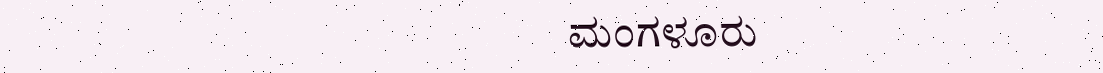ಮಂಗಳೂರು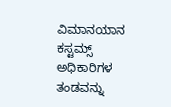ವಿಮಾನಯಾನ ಕಸ್ಟಮ್ಸ್ ಅಧಿಕಾರಿಗಳ ತಂಡವನ್ನು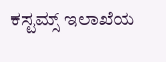ಕಸ್ಟಮ್ಸ್ ಇಲಾಖೆಯ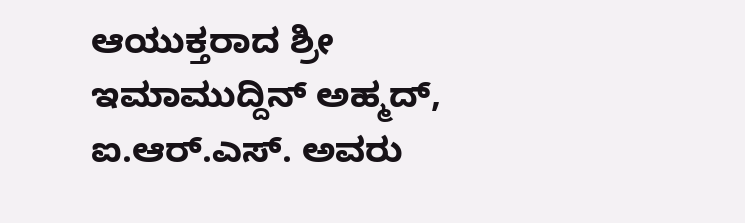ಆಯುಕ್ತರಾದ ಶ್ರೀ ಇಮಾಮುದ್ದಿನ್ ಅಹ್ಮದ್, ಐ.ಆರ್.ಎಸ್. ಅವರು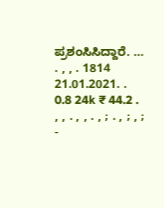ಪ್ರಶಂಸಿಸಿದ್ದಾರೆ. … . , , . 1814 21.01.2021. . 0.8 24k ₹ 44.2 . , , . , , . , ; . , ; , ; -